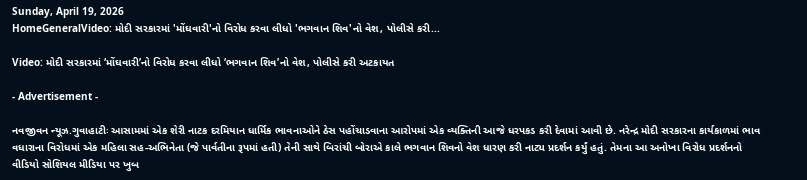Sunday, April 19, 2026
HomeGeneralVideo: મોદી સરકારમાં 'મોંઘવારી'નો વિરોધ કરવા લીધો 'ભગવાન શિવ'નો વેશ, પોલીસે કરી...

Video: મોદી સરકારમાં ‘મોંઘવારી’નો વિરોધ કરવા લીધો ‘ભગવાન શિવ’નો વેશ, પોલીસે કરી અટકાયત

- Advertisement -

નવજીવન ન્યૂઝ.ગુવાહાટીઃ આસામમાં એક શેરી નાટક દરમિયાન ધાર્મિક ભાવનાઓને ઠેસ પહોંચાડવાના આરોપમાં એક વ્યક્તિની આજે ધરપકડ કરી દેવામાં આવી છે. નરેન્દ્ર મોદી સરકારના કાર્યકાળમાં ભાવ વધારાના વિરોધમાં એક મહિલા સહ-અભિનેતા (જે પાર્વતીના રૂપમાં હતી) તેની સાથે બિરાંચી બોરાએ કાલે ભગવાન શિવનો વેશ ધારણ કરી નાટ્ય પ્રદર્શન કર્યું હતું. તેમના આ અનોખા વિરોધ પ્રદર્શનનો વીડિયો સોશિયલ મીડિયા પર ખુબ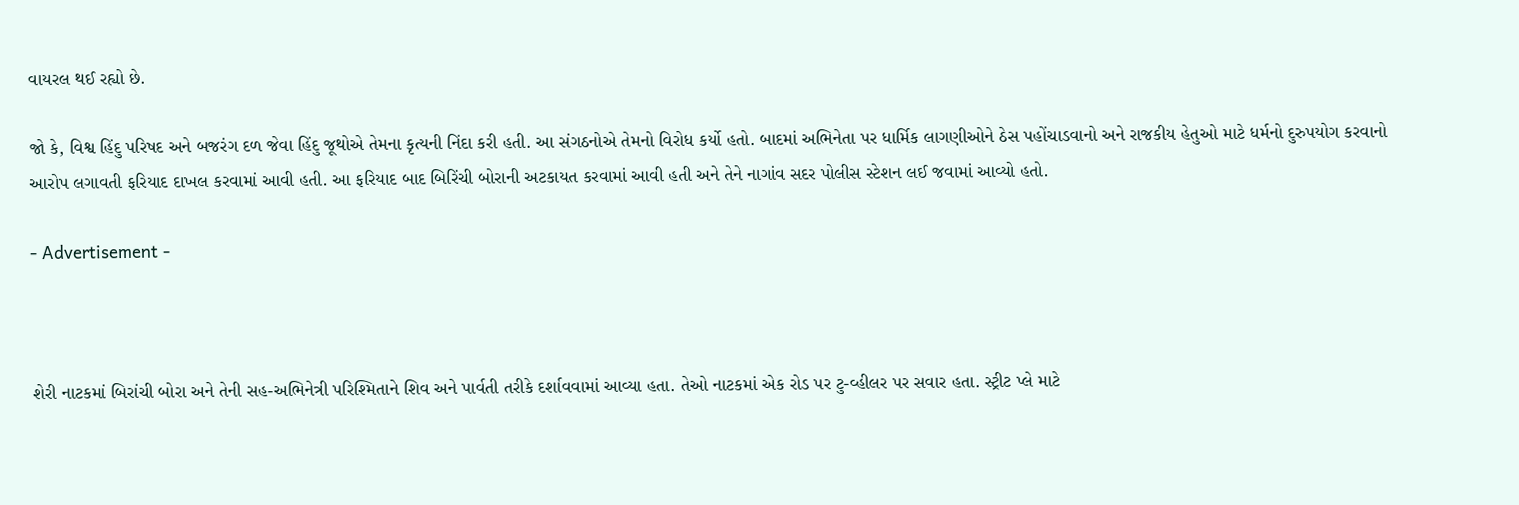વાયરલ થઈ રહ્યો છે.

જો કે, વિશ્વ હિંદુ પરિષદ અને બજરંગ દળ જેવા હિંદુ જૂથોએ તેમના કૃત્યની નિંદા કરી હતી. આ સંગઠનોએ તેમનો વિરોધ કર્યો હતો. બાદમાં અભિનેતા પર ધાર્મિક લાગણીઓને ઠેસ પહોંચાડવાનો અને રાજકીય હેતુઓ માટે ધર્મનો દુરુપયોગ કરવાનો આરોપ લગાવતી ફરિયાદ દાખલ કરવામાં આવી હતી. આ ફરિયાદ બાદ બિરિંચી બોરાની અટકાયત કરવામાં આવી હતી અને તેને નાગાંવ સદર પોલીસ સ્ટેશન લઈ જવામાં આવ્યો હતો.

- Advertisement -



શેરી નાટકમાં બિરાંચી બોરા અને તેની સહ-અભિનેત્રી પરિશ્મિતાને શિવ અને પાર્વતી તરીકે દર્શાવવામાં આવ્યા હતા. તેઓ નાટકમાં એક રોડ પર ટુ-વ્હીલર પર સવાર હતા. સ્ટ્રીટ પ્લે માટે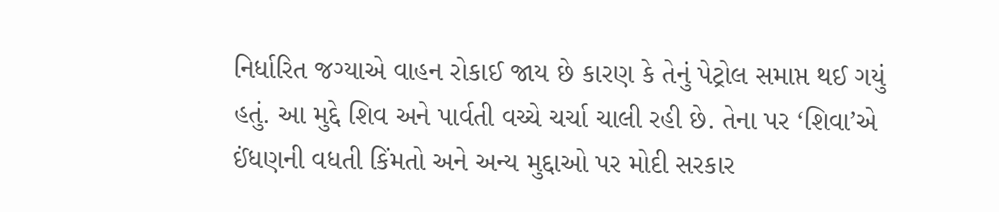નિર્ધારિત જગ્યાએ વાહન રોકાઈ જાય છે કારણ કે તેનું પેટ્રોલ સમાપ્ત થઈ ગયું હતું. આ મુદ્દે શિવ અને પાર્વતી વચ્ચે ચર્ચા ચાલી રહી છે. તેના પર ‘શિવા’એ ઈંધણની વધતી કિંમતો અને અન્ય મુદ્દાઓ પર મોદી સરકાર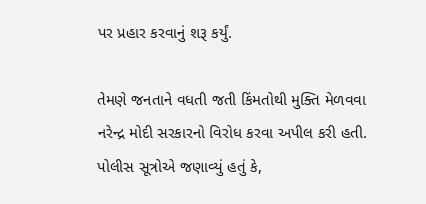પર પ્રહાર કરવાનું શરૂ કર્યું.

તેમણે જનતાને વધતી જતી કિંમતોથી મુક્તિ મેળવવા નરેન્દ્ર મોદી સરકારનો વિરોધ કરવા અપીલ કરી હતી. પોલીસ સૂત્રોએ જણાવ્યું હતું કે,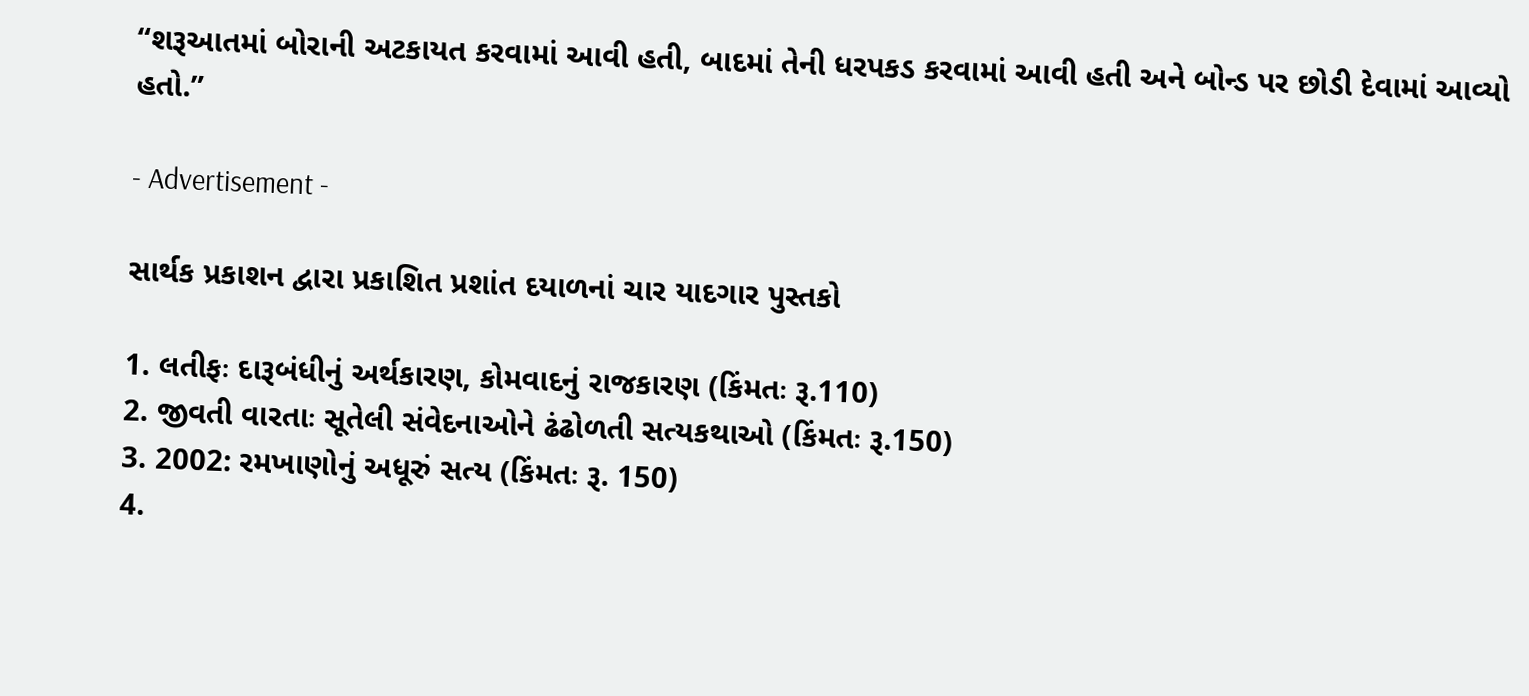“શરૂઆતમાં બોરાની અટકાયત કરવામાં આવી હતી, બાદમાં તેની ધરપકડ કરવામાં આવી હતી અને બોન્ડ પર છોડી દેવામાં આવ્યો હતો.”

- Advertisement -

સાર્થક પ્રકાશન દ્વારા પ્રકાશિત પ્રશાંત દયાળનાં ચાર યાદગાર પુસ્તકો

1. લતીફઃ દારૂબંધીનું અર્થકારણ, કોમવાદનું રાજકારણ (કિંમતઃ રૂ.110)
2. જીવતી વારતાઃ સૂતેલી સંવેદનાઓને ઢંઢોળતી સત્યકથાઓ (કિંમતઃ રૂ.150)
3. 2002: રમખાણોનું અધૂરું સત્ય (કિંમતઃ રૂ. 150)
4.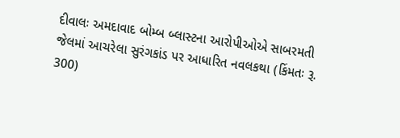દીવાલઃ અમદાવાદ બોમ્બ બ્લાસ્ટના આરોપીઓએ સાબરમતી જેલમાં આચરેલા સુરંગકાંડ પર આધારિત નવલકથા (કિંમતઃ રૂ. 300)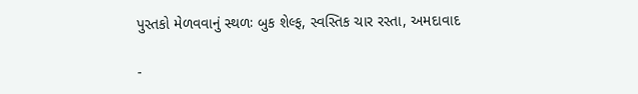પુસ્તકો મેળવવાનું સ્થળઃ બુક શેલ્ફ, સ્વસ્તિક ચાર રસ્તા, અમદાવાદ

-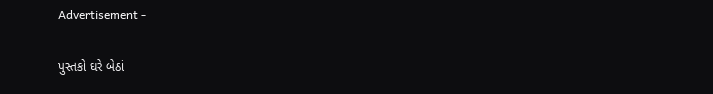Advertisement -

પુસ્તકો ઘરે બેઠાં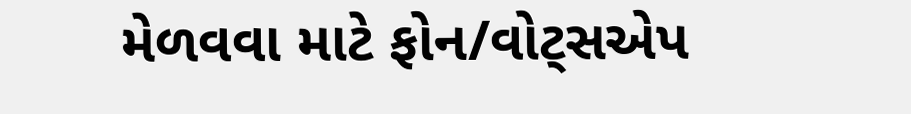મેળવવા માટે ફોન/વોટ્સએપ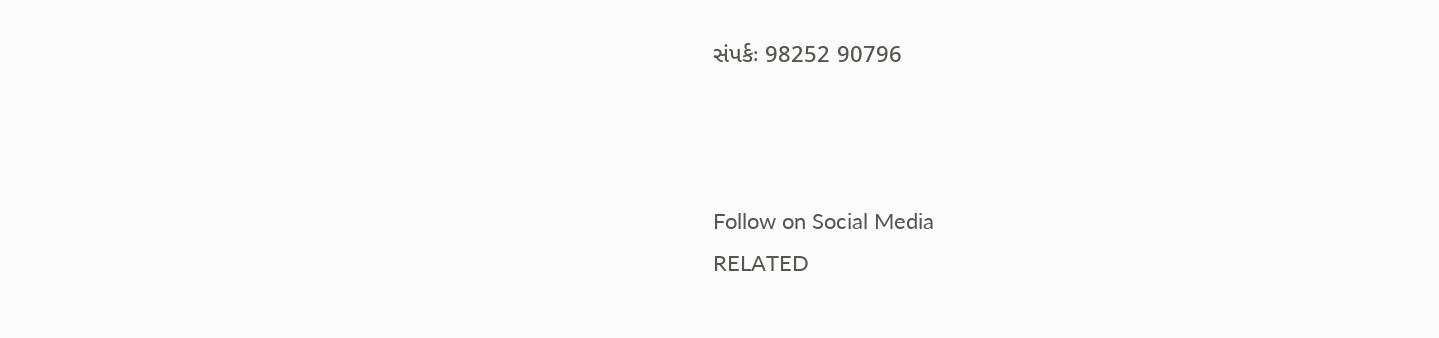સંપર્કઃ 98252 90796



Follow on Social Media
RELATED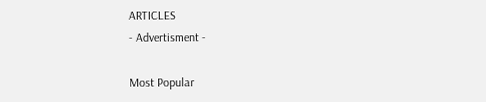ARTICLES
- Advertisment -

Most Popular